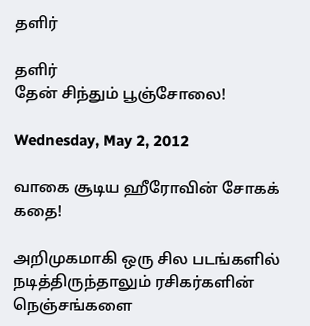தளிர்

தளிர்
தேன் சிந்தும் பூஞ்சோலை!

Wednesday, May 2, 2012

வாகை சூடிய ஹீரோவின் சோகக் கதை!

அறிமுகமாகி ஒரு சில படங்களில் நடித்திருந்தாலும் ரசிகர்களின் நெஞ்சங்களை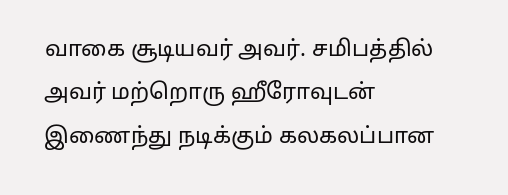வாகை சூடியவர் அவர். சமிபத்தில் அவர் மற்றொரு ஹீரோவுடன் இணைந்து நடிக்கும் கலகலப்பான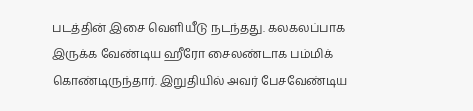படத்தின் இசை வெளியீடு நடந்தது. கலகலப்பாக இருக்க வேண்டிய ஹீரோ சைலண்டாக பம்மிக் கொண்டிருந்தார். இறுதியில் அவர் பேசவேண்டிய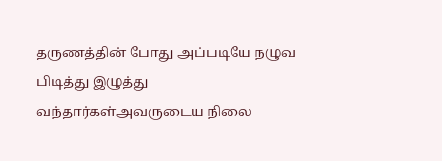தருணத்தின் போது அப்படியே நழுவ பிடித்து இழுத்து வந்தார்கள்அவருடைய நிலை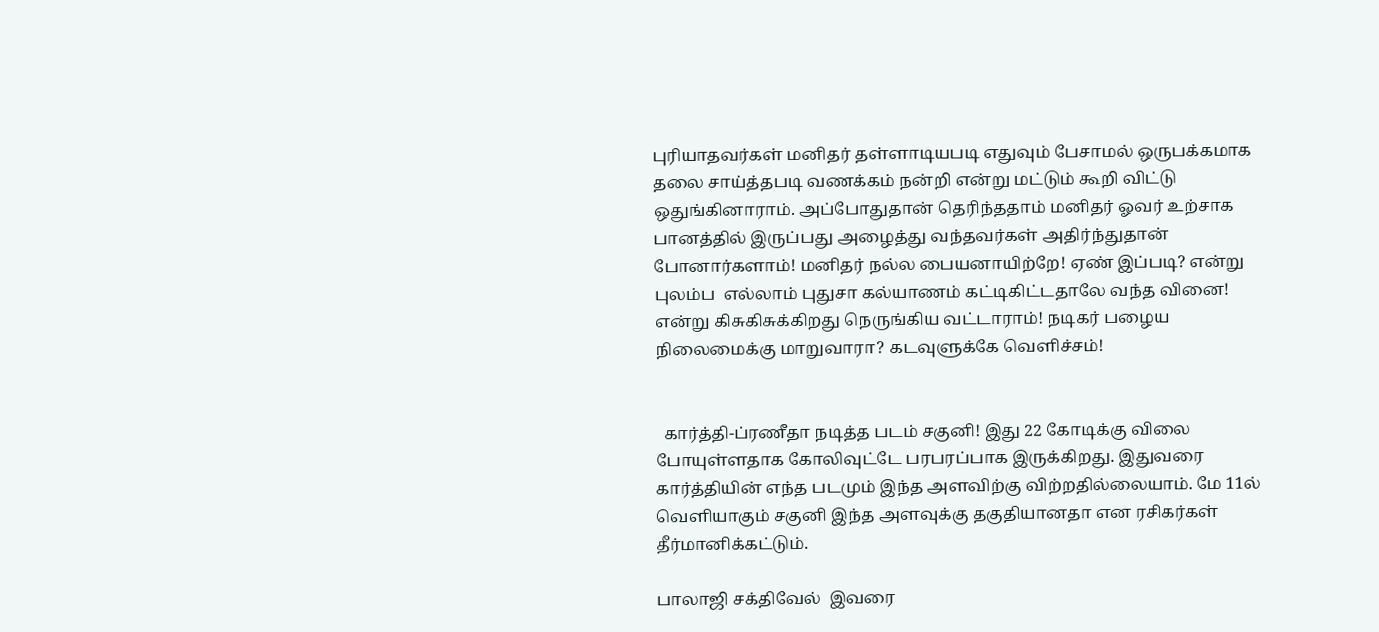புரியாதவர்கள் மனிதர் தள்ளாடியபடி எதுவும் பேசாமல் ஒருபக்கமாக தலை சாய்த்தபடி வணக்கம் நன்றி என்று மட்டும் கூறி விட்டு ஒதுங்கினாராம். அப்போதுதான் தெரிந்ததாம் மனிதர் ஓவர் உற்சாக பானத்தில் இருப்பது அழைத்து வந்தவர்கள் அதிர்ந்துதான் போனார்களாம்! மனிதர் நல்ல பையனாயிற்றே! ஏண் இப்படி? என்று புலம்ப  எல்லாம் புதுசா கல்யாணம் கட்டிகிட்டதாலே வந்த வினை! என்று கிசுகிசுக்கிறது நெருங்கிய வட்டாராம்! நடிகர் பழைய நிலைமைக்கு மாறுவாரா? கடவுளுக்கே வெளிச்சம்!


  கார்த்தி-ப்ரணீதா நடித்த படம் சகுனி! இது 22 கோடிக்கு விலை போயுள்ளதாக கோலிவுட்டே பரபரப்பாக இருக்கிறது. இதுவரை கார்த்தியின் எந்த படமும் இந்த அளவிற்கு விற்றதில்லையாம். மே 11ல் வெளியாகும் சகுனி இந்த அளவுக்கு தகுதியானதா என ரசிகர்கள் தீர்மானிக்கட்டும்.

பாலாஜி சக்திவேல்  இவரை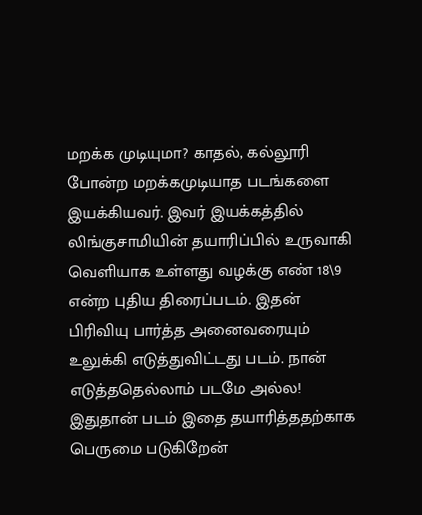மறக்க முடியுமா? காதல், கல்லூரி போன்ற மறக்கமுடியாத படங்களை இயக்கியவர். இவர் இயக்கத்தில் லிங்குசாமியின் தயாரிப்பில் உருவாகி வெளியாக உள்ளது வழக்கு எண் 18\9 என்ற புதிய திரைப்படம். இதன் பிரிவியு பார்த்த அனைவரையும் உலுக்கி எடுத்துவிட்டது படம். நான் எடுத்ததெல்லாம் படமே அல்ல! இதுதான் படம் இதை தயாரித்ததற்காக பெருமை படுகிறேன்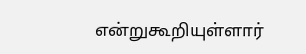என்றுகூறியுள்ளார்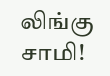லிங்கு சாமி!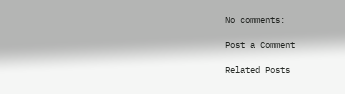No comments:

Post a Comment

Related Posts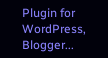Plugin for WordPress, Blogger...